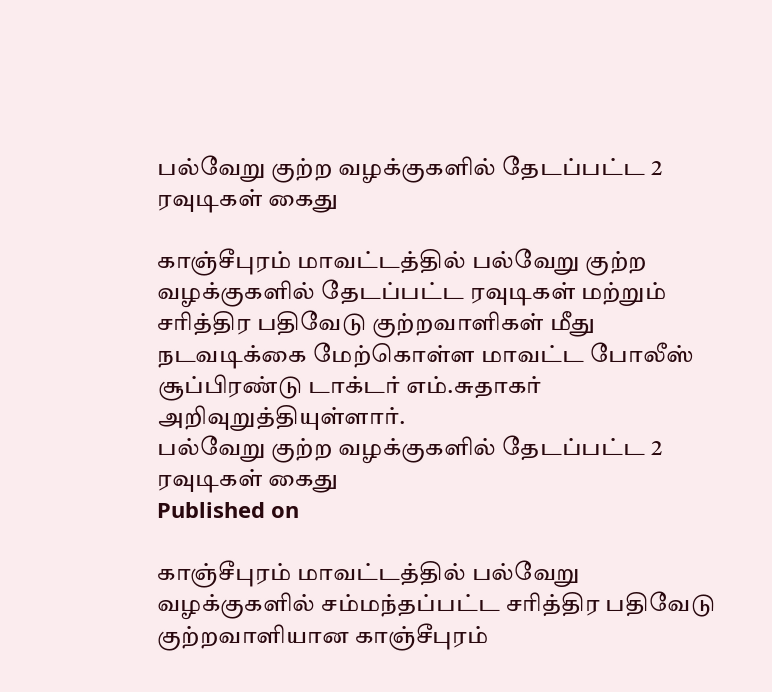பல்வேறு குற்ற வழக்குகளில் தேடப்பட்ட 2 ரவுடிகள் கைது

காஞ்சீபுரம் மாவட்டத்தில் பல்வேறு குற்ற வழக்குகளில் தேடப்பட்ட ரவுடிகள் மற்றும் சரித்திர பதிவேடு குற்றவாளிகள் மீது நடவடிக்கை மேற்கொள்ள மாவட்ட போலீஸ் சூப்பிரண்டு டாக்டர் எம்.சுதாகர் அறிவுறுத்தியுள்ளார்.
பல்வேறு குற்ற வழக்குகளில் தேடப்பட்ட 2 ரவுடிகள் கைது
Published on

காஞ்சீபுரம் மாவட்டத்தில் பல்வேறு வழக்குகளில் சம்மந்தப்பட்ட சரித்திர பதிவேடு குற்றவாளியான காஞ்சீபுரம்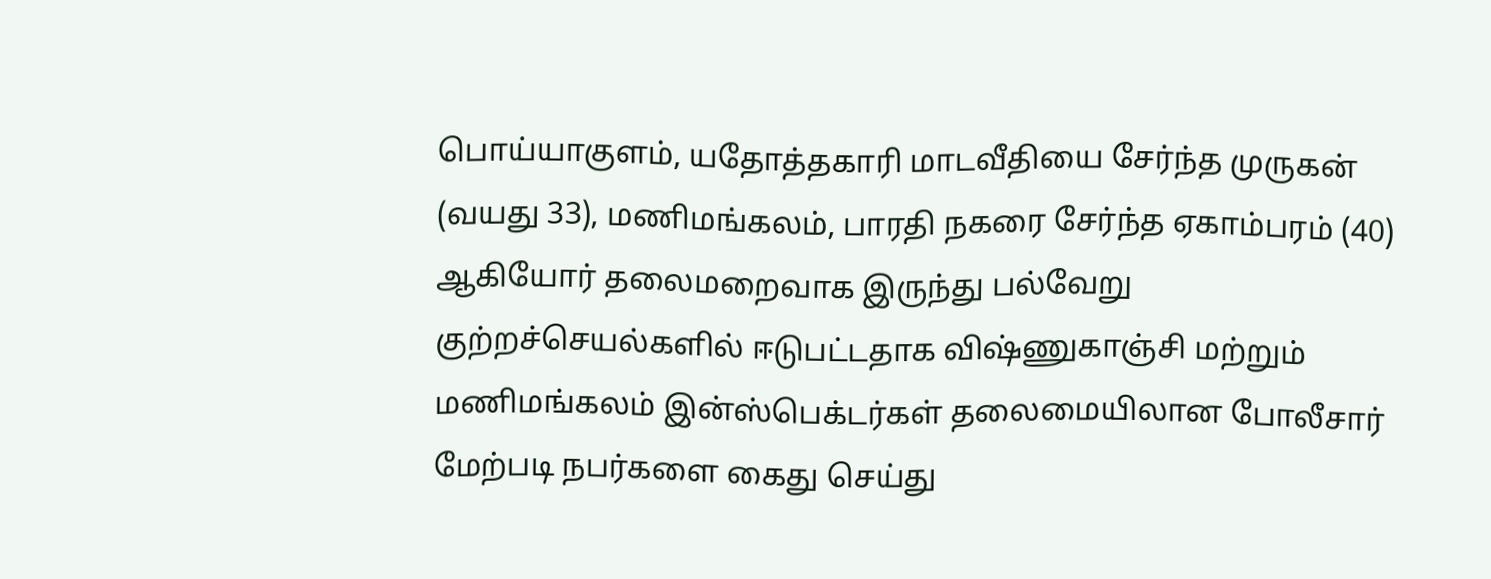பொய்யாகுளம், யதோத்தகாரி மாடவீதியை சேர்ந்த முருகன் (வயது 33), மணிமங்கலம், பாரதி நகரை சேர்ந்த ஏகாம்பரம் (40) ஆகியோர் தலைமறைவாக இருந்து பல்வேறு குற்றச்செயல்களில் ஈடுபட்டதாக விஷ்ணுகாஞ்சி மற்றும் மணிமங்கலம் இன்ஸ்பெக்டர்கள் தலைமையிலான போலீசார் மேற்படி நபர்களை கைது செய்து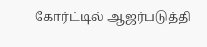கோர்ட்டில் ஆஜர்படுத்தி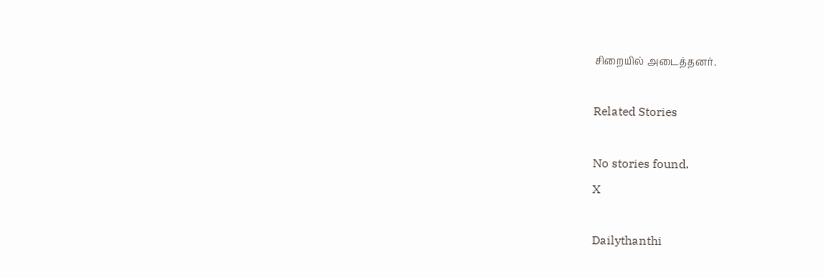சிறையில் அடைத்தனர்.

Related Stories

No stories found.
X

Dailythanthi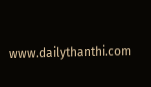www.dailythanthi.com